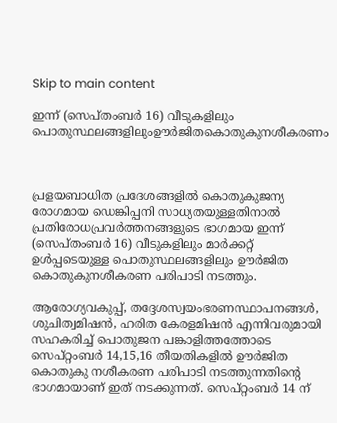Skip to main content

ഇന്ന് (സെപ്തംബര്‍ 16) വീടുകളിലും പൊതുസ്ഥലങ്ങളിലുംഊര്‍ജിതകൊതുകുനശീകരണം



പ്രളയബാധിത പ്രദേശങ്ങളില്‍ കൊതുകുജന്യ രോഗമായ ഡെങ്കിപ്പനി സാധ്യതയുള്ളതിനാല്‍ പ്രതിരോധപ്രവര്‍ത്തനങ്ങളുടെ ഭാഗമായ ഇന്ന് (സെപ്തംബര്‍ 16) വീടുകളിലും മാര്‍ക്കറ്റ് ഉള്‍പ്പടെയുള്ള പൊതുസ്ഥലങ്ങളിലും ഊര്‍ജിത കൊതുകുനശീകരണ പരിപാടി നടത്തും.

ആരോഗ്യവകുപ്പ്, തദ്ദേശസ്വയംഭരണസ്ഥാപനങ്ങള്‍, ശുചിത്വമിഷന്‍, ഹരിത കേരളമിഷന്‍ എന്നിവരുമായി സഹകരിച്ച് പൊതുജന പങ്കാളിത്തത്തോടെ സെപ്റ്റംബര്‍ 14,15,16 തീയതികളില്‍ ഊര്‍ജിത കൊതുകു നശീകരണ പരിപാടി നടത്തുന്നതിന്റെ ഭാഗമായാണ് ഇത് നടക്കുന്നത്. സെപ്റ്റംബര്‍ 14 ന്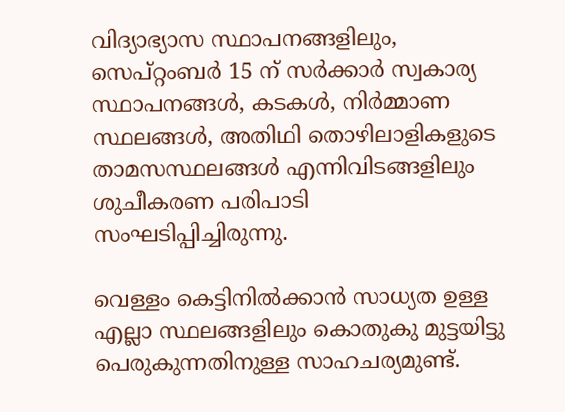വിദ്യാഭ്യാസ സ്ഥാപനങ്ങളിലും, സെപ്റ്റംബര്‍ 15 ന് സര്‍ക്കാര്‍ സ്വകാര്യ സ്ഥാപനങ്ങള്‍, കടകള്‍, നിര്‍മ്മാണ സ്ഥലങ്ങള്‍, അതിഥി തൊഴിലാളികളുടെ താമസസ്ഥലങ്ങള്‍ എന്നിവിടങ്ങളിലും ശുചീകരണ പരിപാടി സംഘടിപ്പിച്ചിരുന്നു.

വെള്ളം കെട്ടിനില്‍ക്കാന്‍ സാധ്യത ഉള്ള എല്ലാ സ്ഥലങ്ങളിലും കൊതുകു മുട്ടയിട്ടു പെരുകുന്നതിനുള്ള സാഹചര്യമുണ്ട്.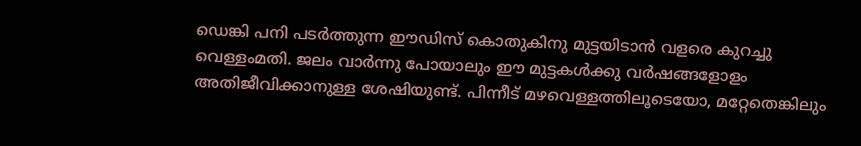ഡെങ്കി പനി പടര്‍ത്തുന്ന ഈഡിസ് കൊതുകിനു മുട്ടയിടാന്‍ വളരെ കുറച്ചു വെള്ളംമതി. ജലം വാര്‍ന്നു പോയാലും ഈ മുട്ടകള്‍ക്കു വര്‍ഷങ്ങളോളം അതിജീവിക്കാനുള്ള ശേഷിയുണ്ട്. പിന്നീട് മഴവെള്ളത്തിലൂടെയോ, മറ്റേതെങ്കിലും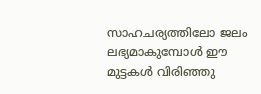സാഹചര്യത്തിലോ ജലം ലഭ്യമാകുമ്പോള്‍ ഈ മുട്ടകള്‍ വിരിഞ്ഞു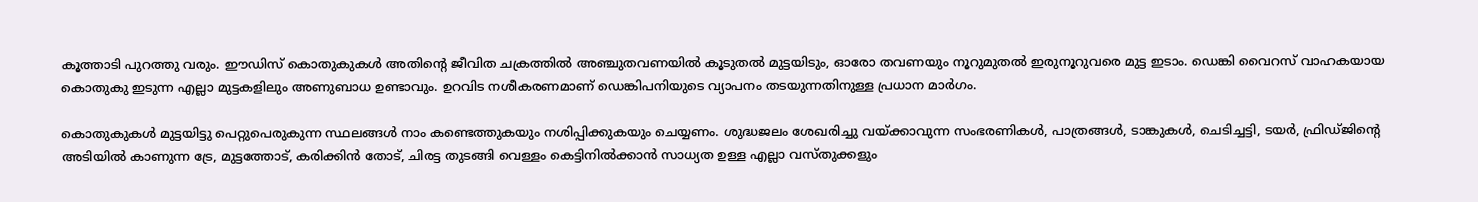കൂത്താടി പുറത്തു വരും. ഈഡിസ് കൊതുകുകള്‍ അതിന്റെ ജീവിത ചക്രത്തില്‍ അഞ്ചുതവണയില്‍ കൂടുതല്‍ മുട്ടയിടും, ഓരോ തവണയും നൂറുമുതല്‍ ഇരുനൂറുവരെ മുട്ട ഇടാം. ഡെങ്കി വൈറസ് വാഹകയായ കൊതുകു ഇടുന്ന എല്ലാ മുട്ടകളിലും അണുബാധ ഉണ്ടാവും. ഉറവിട നശീകരണമാണ് ഡെങ്കിപനിയുടെ വ്യാപനം തടയുന്നതിനുള്ള പ്രധാന മാര്‍ഗം.

കൊതുകുകള്‍ മുട്ടയിട്ടു പെറ്റുപെരുകുന്ന സ്ഥലങ്ങള്‍ നാം കണ്ടെത്തുകയും നശിപ്പിക്കുകയും ചെയ്യണം. ശുദ്ധജലം ശേഖരിച്ചു വയ്ക്കാവുന്ന സംഭരണികള്‍, പാത്രങ്ങള്‍, ടാങ്കുകള്‍, ചെടിച്ചട്ടി, ടയര്‍, ഫ്രിഡ്ജിന്റെ അടിയില്‍ കാണുന്ന ട്രേ, മുട്ടത്തോട്, കരിക്കിന്‍ തോട്, ചിരട്ട തുടങ്ങി വെള്ളം കെട്ടിനില്‍ക്കാന്‍ സാധ്യത ഉള്ള എല്ലാ വസ്തുക്കളും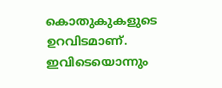കൊതുകുകളുടെ ഉറവിടമാണ്. ഇവിടെയൊന്നും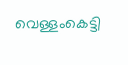വെള്ളംകെട്ടി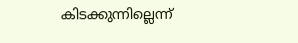കിടക്കുന്നില്ലെന്ന്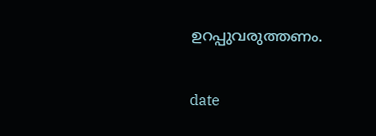ഉറപ്പുവരുത്തണം.

date